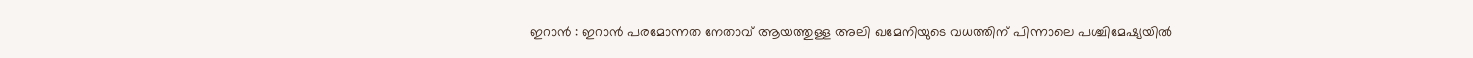ഇറാൻ : ഇറാൻ പരമോന്നത നേതാവ് ആയത്തുള്ള അലി ഖമേനിയുടെ വധത്തിന് പിന്നാലെ പശ്ചിമേഷ്യയിൽ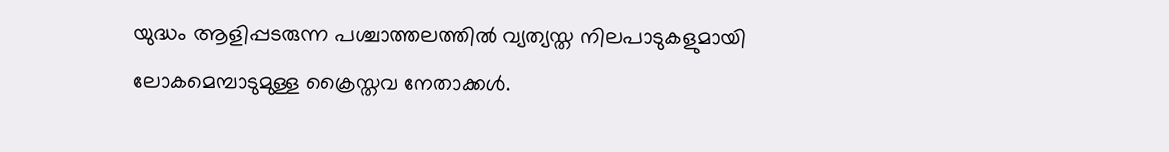യുദ്ധം ആളിപ്പടരുന്ന പശ്ചാത്തലത്തിൽ വ്യത്യസ്ത നിലപാടുകളുമായി ലോകമെമ്പാടുമുള്ള ക്രൈസ്തവ നേതാക്കൾ.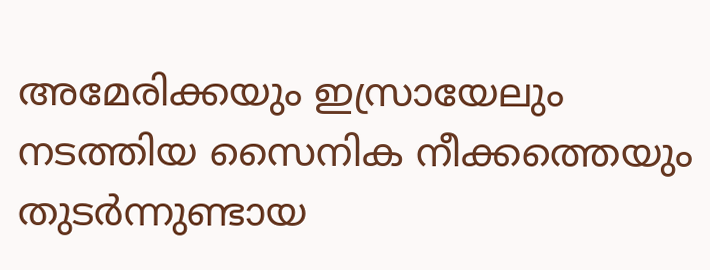അമേരിക്കയും ഇസ്രായേലും നടത്തിയ സൈനിക നീക്കത്തെയും തുടർന്നുണ്ടായ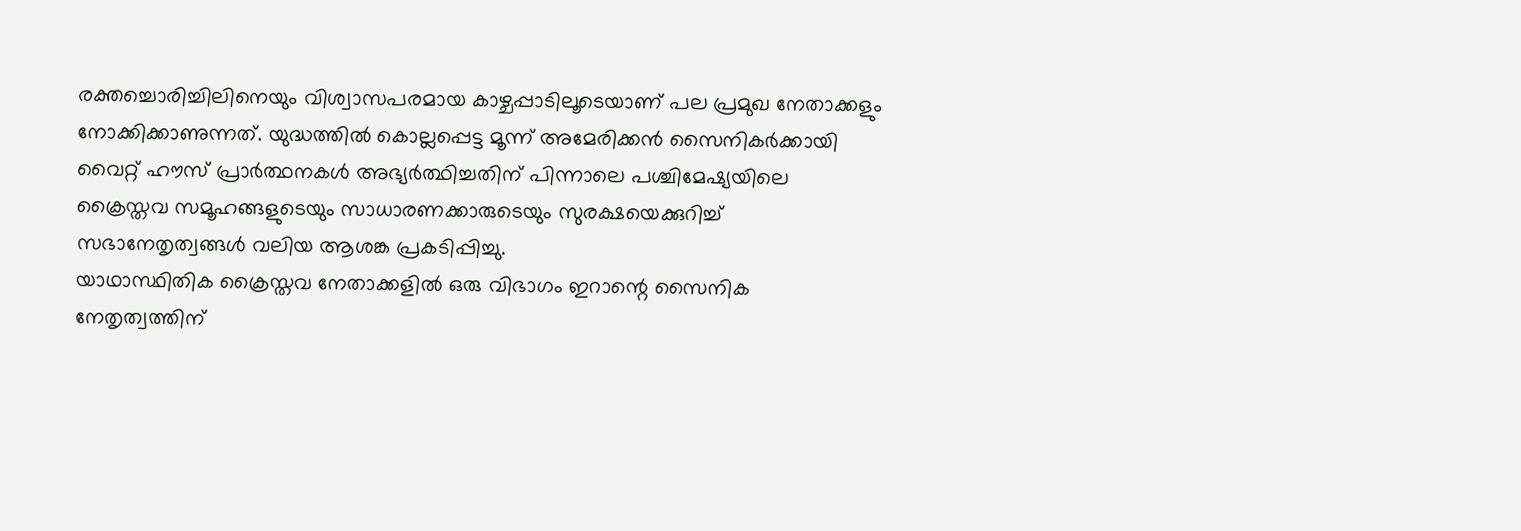രക്തച്ചൊരിച്ചിലിനെയും വിശ്വാസപരമായ കാഴ്ചപ്പാടിലൂടെയാണ് പല പ്രമുഖ നേതാക്കളും നോക്കിക്കാണുന്നത്. യുദ്ധത്തിൽ കൊല്ലപ്പെട്ട മൂന്ന് അമേരിക്കൻ സൈനികർക്കായി വൈറ്റ് ഹൗസ് പ്രാർത്ഥനകൾ അഭ്യർത്ഥിച്ചതിന് പിന്നാലെ പശ്ചിമേഷ്യയിലെ ക്രൈസ്തവ സമൂഹങ്ങളുടെയും സാധാരണക്കാരുടെയും സുരക്ഷയെക്കുറിച്ച് സഭാനേതൃത്വങ്ങൾ വലിയ ആശങ്ക പ്രകടിപ്പിച്ചു.
യാഥാസ്ഥിതിക ക്രൈസ്തവ നേതാക്കളിൽ ഒരു വിഭാഗം ഇറാന്റെ സൈനിക നേതൃത്വത്തിന്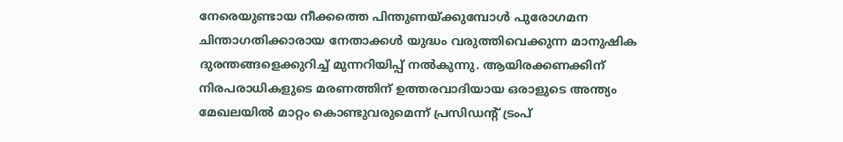നേരെയുണ്ടായ നീക്കത്തെ പിന്തുണയ്ക്കുമ്പോൾ പുരോഗമന ചിന്താഗതിക്കാരായ നേതാക്കൾ യുദ്ധം വരുത്തിവെക്കുന്ന മാനുഷിക ദുരന്തങ്ങളെക്കുറിച്ച് മുന്നറിയിപ്പ് നൽകുന്നു. ആയിരക്കണക്കിന് നിരപരാധികളുടെ മരണത്തിന് ഉത്തരവാദിയായ ഒരാളുടെ അന്ത്യം മേഖലയിൽ മാറ്റം കൊണ്ടുവരുമെന്ന് പ്രസിഡന്റ് ട്രംപ്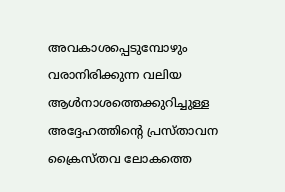അവകാശപ്പെടുമ്പോഴും വരാനിരിക്കുന്ന വലിയ ആൾനാശത്തെക്കുറിച്ചുള്ള അദ്ദേഹത്തിന്റെ പ്രസ്താവന ക്രൈസ്തവ ലോകത്തെ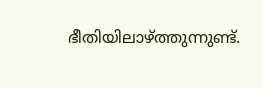ഭീതിയിലാഴ്ത്തുന്നുണ്ട്.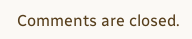Comments are closed.